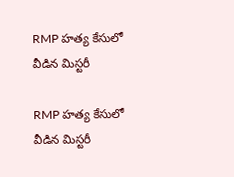RMP హత్య కేసులో వీడిన మిస్టరీ

RMP హత్య కేసులో వీడిన మిస్టరీ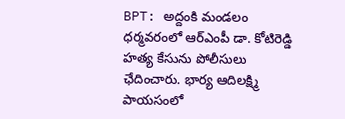BPT: అద్దంకి మండలం ధర్మవరంలో ఆర్ఎంపీ డా. కోటిరెడ్డి హత్య కేసును పోలీసులు ఛేదించారు. భార్య ఆదిలక్ష్మి పాయసంలో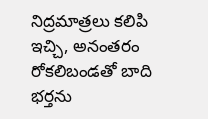నిద్రమాత్రలు కలిపి ఇచ్చి, అనంతరం రోకలిబండతో బాది భర్తను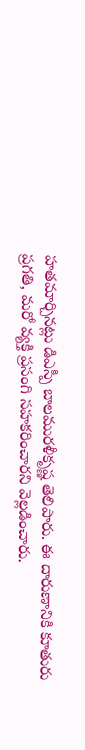హతమార్చినట్లు డిఎస్పీ బాలమురళీకృష్ణ తెలిపారు. ఈ దారుణానికి కూతురు ప్రగతి, మరో వ్యక్తి ప్రసంగి సహకరించారని వెల్లడించారు.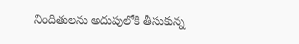నిందితులను అదుపులోకి తీసుకున్న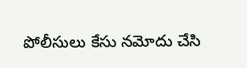పోలీసులు కేసు నమోదు చేసి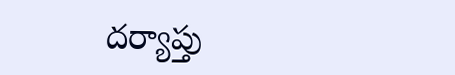దర్యాప్తు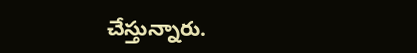చేస్తున్నారు.